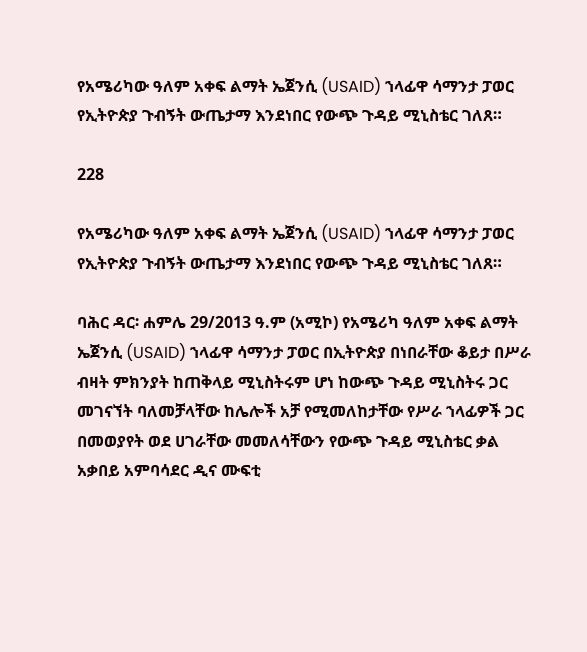የአሜሪካው ዓለም አቀፍ ልማት ኤጀንሲ (USAID) ኀላፊዋ ሳማንታ ፓወር የኢትዮጵያ ጉብኝት ውጤታማ እንደነበር የውጭ ጉዳይ ሚኒስቴር ገለጸ።

228

የአሜሪካው ዓለም አቀፍ ልማት ኤጀንሲ (USAID) ኀላፊዋ ሳማንታ ፓወር የኢትዮጵያ ጉብኝት ውጤታማ እንደነበር የውጭ ጉዳይ ሚኒስቴር ገለጸ።

ባሕር ዳር፡ ሐምሌ 29/2013 ዓ.ም (አሚኮ) የአሜሪካ ዓለም አቀፍ ልማት ኤጀንሲ (USAID) ኀላፊዋ ሳማንታ ፓወር በኢትዮጵያ በነበራቸው ቆይታ በሥራ ብዛት ምክንያት ከጠቅላይ ሚኒስትሩም ሆነ ከውጭ ጉዳይ ሚኒስትሩ ጋር መገናኘት ባለመቻላቸው ከሌሎች አቻ የሚመለከታቸው የሥራ ኀላፊዎች ጋር በመወያየት ወደ ሀገራቸው መመለሳቸውን የውጭ ጉዳይ ሚኒስቴር ቃል አቃበይ አምባሳደር ዲና ሙፍቲ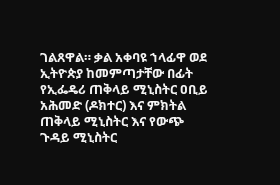ገልጸዋል። ቃል አቀባዩ ኀላፊዋ ወደ ኢትዮጵያ ከመምጣታቸው በፊት የኢፌዴሪ ጠቅላይ ሚኒስትር ዐቢይ አሕመድ (ዶክተር) እና ምክትል ጠቅላይ ሚኒስትር እና የውጭ ጉዳይ ሚኒስትር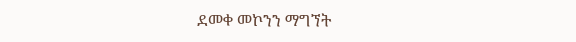ደመቀ መኮንን ማግኘት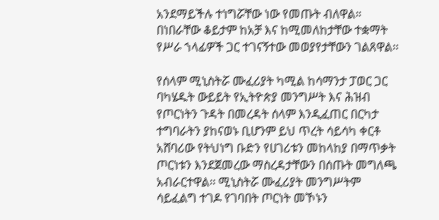አንደማይችሉ ተነግሯቸው ነው የመጡት ብለዋል። በነበራቸው ቆይታም ከአቻ እና ከሚመለከታቸው ተቋማት የሥራ ኀላፊዎች ጋር ተገናኝተው መወያየታቸውን ገልጸዋል፡፡

የሰላም ሚኒስትሯ ሙፈሪያት ካሚል ከሳማንታ ፓወር ጋር ባካሄዱት ውይይት የኢትዮጵያ መንግሥት እና ሕዝብ የጦርነትን ጉዳት በመረዳት ሰላም እንዲፈጠር በርካታ ተግባራትን ያከናወኑ ቢሆንም ይህ ጥረት ሳይሳካ ቀርቶ አሸባሪው የትህነግ ቡድን የሀገሪቱን መከላከያ በማጥቃት ጦርነቱን እንደጀመረው ማስረዳታቸውን በሰጡት መግለጫ አብራርተዋል፡፡ ሚኒስትሯ ሙፈሪያት መንግሥትም ሳይፈልግ ተገዶ የገባበት ጦርነት መኾኑን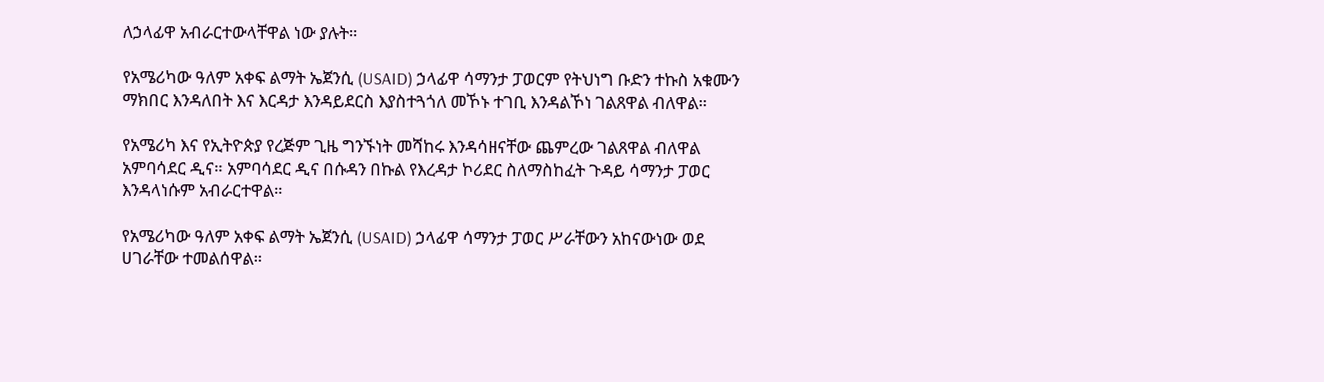ለኃላፊዋ አብራርተውላቸዋል ነው ያሉት።

የአሜሪካው ዓለም አቀፍ ልማት ኤጀንሲ (USAID) ኃላፊዋ ሳማንታ ፓወርም የትህነግ ቡድን ተኩስ አቁሙን ማክበር እንዳለበት እና እርዳታ እንዳይደርስ እያስተጓጎለ መኾኑ ተገቢ እንዳልኾነ ገልጸዋል ብለዋል።

የአሜሪካ እና የኢትዮጵያ የረጅም ጊዜ ግንኙነት መሻከሩ እንዳሳዘናቸው ጨምረው ገልጸዋል ብለዋል አምባሳደር ዲና። አምባሳደር ዲና በሱዳን በኩል የእረዳታ ኮሪደር ስለማስከፈት ጉዳይ ሳማንታ ፓወር እንዳላነሱም አብራርተዋል።

የአሜሪካው ዓለም አቀፍ ልማት ኤጀንሲ (USAID) ኃላፊዋ ሳማንታ ፓወር ሥራቸውን አከናውነው ወደ ሀገራቸው ተመልሰዋል።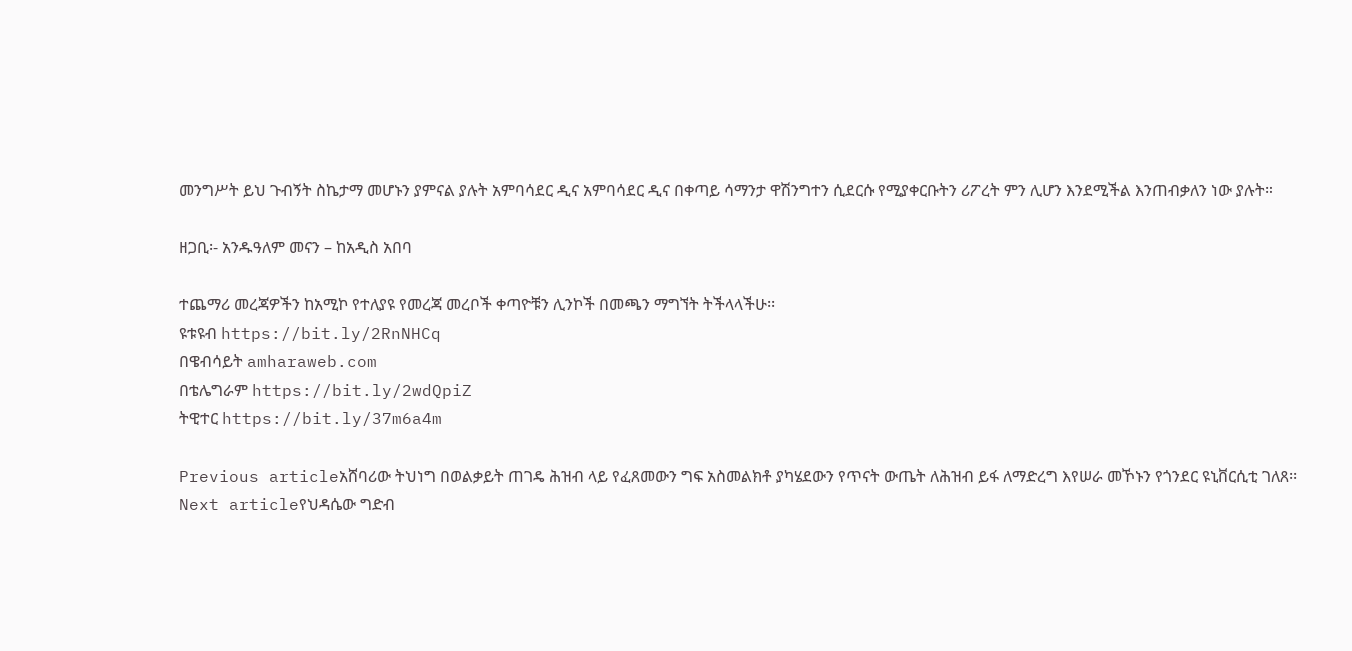መንግሥት ይህ ጉብኝት ስኬታማ መሆኑን ያምናል ያሉት አምባሳደር ዲና አምባሳደር ዲና በቀጣይ ሳማንታ ዋሽንግተን ሲደርሱ የሚያቀርቡትን ሪፖረት ምን ሊሆን እንደሚችል እንጠብቃለን ነው ያሉት።

ዘጋቢ፡- አንዱዓለም መናን – ከአዲስ አበባ

ተጨማሪ መረጃዎችን ከአሚኮ የተለያዩ የመረጃ መረቦች ቀጣዮቹን ሊንኮች በመጫን ማግኘት ትችላላችሁ፡፡
ዩቱዩብ https://bit.ly/2RnNHCq
በዌብሳይት amharaweb.com
በቴሌግራም https://bit.ly/2wdQpiZ
ትዊተር https://bit.ly/37m6a4m

Previous articleአሸባሪው ትህነግ በወልቃይት ጠገዴ ሕዝብ ላይ የፈጸመውን ግፍ አስመልክቶ ያካሄደውን የጥናት ውጤት ለሕዝብ ይፋ ለማድረግ እየሠራ መኾኑን የጎንደር ዩኒቨርሲቲ ገለጸ፡፡
Next articleየህዳሴው ግድብ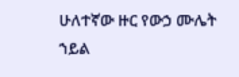ሁለተኛው ዙር የውኃ ሙሌት ኀይል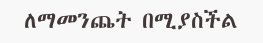ለማመንጨት በሚያስችል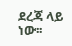ደረጃ ላይ ነው፡፡